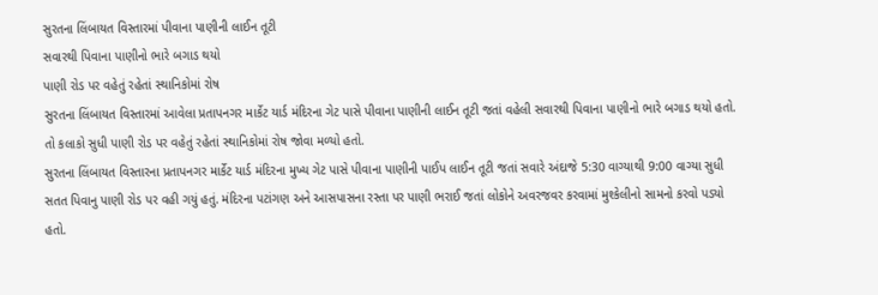સુરતના લિંબાયત વિસ્તારમાં પીવાના પાણીની લાઈન તૂટી
સવારથી પિવાના પાણીનો ભારે બગાડ થયો
પાણી રોડ પર વહેતું રહેતાં સ્થાનિકોમાં રોષ
સુરતના લિંબાયત વિસ્તારમાં આવેલા પ્રતાપનગર માર્કેટ યાર્ડ મંદિરના ગેટ પાસે પીવાના પાણીની લાઈન તૂટી જતાં વહેલી સવારથી પિવાના પાણીનો ભારે બગાડ થયો હતો. તો કલાકો સુધી પાણી રોડ પર વહેતું રહેતાં સ્થાનિકોમાં રોષ જોવા મળ્યો હતો.
સુરતના લિંબાયત વિસ્તારના પ્રતાપનગર માર્કેટ યાર્ડ મંદિરના મુખ્ય ગેટ પાસે પીવાના પાણીની પાઈપ લાઈન તૂટી જતાં સવારે અંદાજે 5:30 વાગ્યાથી 9:00 વાગ્યા સુધી સતત પિવાનુ પાણી રોડ પર વહી ગયું હતું. મંદિરના પટાંગણ અને આસપાસના રસ્તા પર પાણી ભરાઈ જતાં લોકોને અવરજવર કરવામાં મુશ્કેલીનો સામનો કરવો પડ્યો હતો.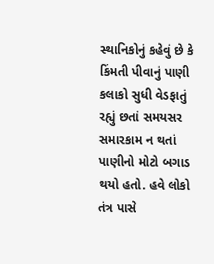સ્થાનિકોનું કહેવું છે કે કિંમતી પીવાનું પાણી કલાકો સુધી વેડફાતું રહ્યું છતાં સમયસર સમારકામ ન થતાં પાણીનો મોટો બગાડ થયો હતો. હવે લોકો તંત્ર પાસે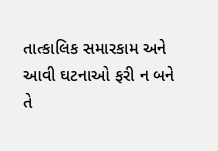તાત્કાલિક સમારકામ અને આવી ઘટનાઓ ફરી ન બને તે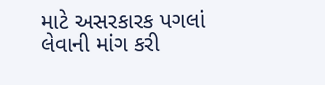માટે અસરકારક પગલાં લેવાની માંગ કરી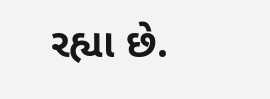રહ્યા છે.